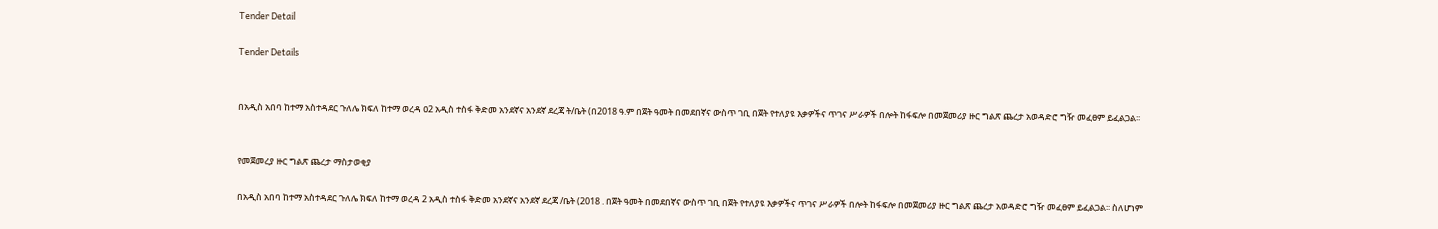Tender Detail

Tender Details


በአዲስ አበባ ከተማ አስተዳደር ጉለሌ ክፍለ ከተማ ወረዳ ዐ2 አዲስ ተስፋ ቅድመ አንደኛና አንደኛ ደረጃ ት/ቤት (በ2018 ዓ.ም በጀት ዓመት በመደበኛና ውስጥ ገቢ በጀት የተለያዩ እቃዎችና ጥገና ሥራዎች በሎት ከፋፍሎ በመጀመሪያ ዙር ግልጽ ጨረታ አወዳድሮ ግዥ መፈፀም ይፈልጋል፡፡


የመጀመረያ ዙር ግልጽ ጨረታ ማስታወቂያ

በአዲስ አበባ ከተማ አስተዳደር ጉለሌ ክፍለ ከተማ ወረዳ 2 አዲስ ተስፋ ቅድመ አንደኛና አንደኛ ደረጃ /ቤት (2018 . በጀት ዓመት በመደበኛና ውስጥ ገቢ በጀት የተለያዩ እቃዎችና ጥገና ሥራዎች በሎት ከፋፍሎ በመጀመሪያ ዙር ግልጽ ጨረታ አወዳድሮ ግዥ መፈፀም ይፈልጋል፡፡ ስለሆነም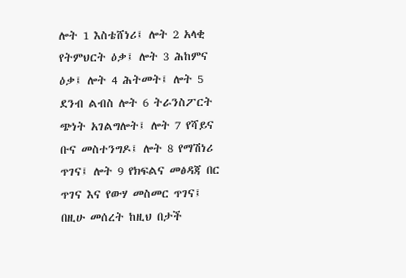ሎት 1 እስቴሸነሪ፤ ሎት 2 አላቂ የትምህርት ዕቃ፤ ሎት 3 ሕከምና ዕቃ፤ ሎት 4 ሕትመት፤ ሎት 5 ደንብ ልብስ ሎት 6 ትራንስፖርት ጭነት አገልግሎት፤ ሎት 7 የሻይና ቡና መስተንግዶ፤ ሎት 8 የማሽነሪ ጥገና፤ ሎት 9 የክፍልና መፅዳጃ በር ጥገና እና የውሃ መስመር ጥገና፤ በዚሁ መሰረት ከዚህ በታች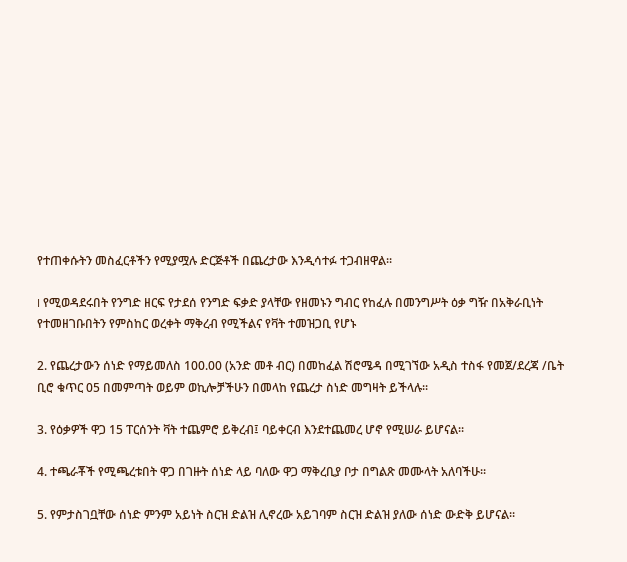የተጠቀሱትን መስፈርቶችን የሚያሟሉ ድርጅቶች በጨረታው እንዲሳተፉ ተጋብዘዋል፡፡

I የሚወዳደሩበት የንግድ ዘርፍ የታደሰ የንግድ ፍቃድ ያላቸው የዘመኑን ግብር የከፈሉ በመንግሥት ዕቃ ግዥ በአቅራቢነት የተመዘገቡበትን የምስከር ወረቀት ማቅረብ የሚችልና የቫት ተመዝጋቢ የሆኑ

2. የጨረታውን ሰነድ የማይመለስ 100.00 (አንድ መቶ ብር) በመከፈል ሽሮሜዳ በሚገኘው አዲስ ተስፋ የመጀ/ደረጃ /ቤት ቢሮ ቁጥር 05 በመምጣት ወይም ወኪሎቻችሁን በመላከ የጨረታ ስነድ መግዛት ይችላሉ፡፡

3. የዕቃዎች ዋጋ 15 ፐርሰንት ቫት ተጨምሮ ይቅረብ፤ ባይቀርብ እንደተጨመረ ሆኖ የሚሠራ ይሆናል፡፡

4. ተጫራቾች የሚጫረቱበት ዋጋ በገዙት ሰነድ ላይ ባለው ዋጋ ማቅረቢያ ቦታ በግልጽ መሙላት አለባችሁ፡፡

5. የምታስገቧቸው ሰነድ ምንም አይነት ስርዝ ድልዝ ሊኖረው አይገባም ስርዝ ድልዝ ያለው ሰነድ ውድቅ ይሆናል።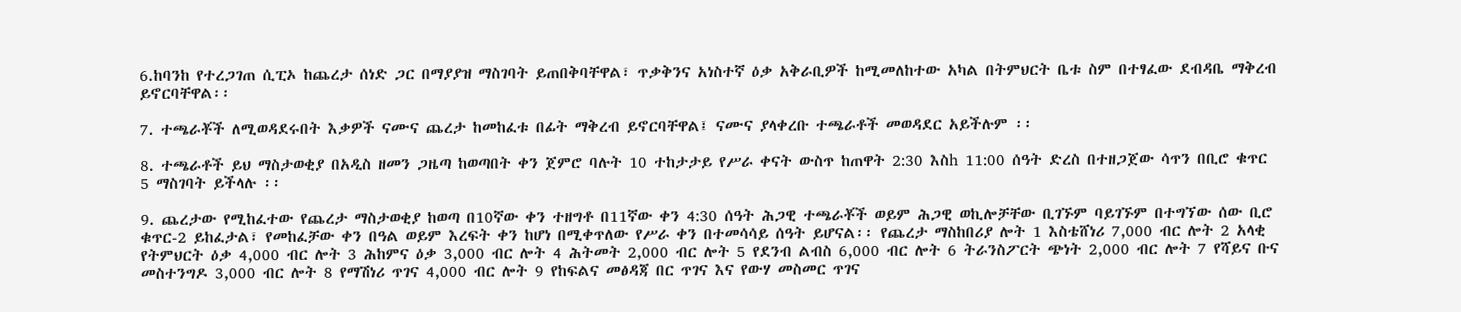6.ከባንከ የተረጋገጠ ሲፒኦ ከጨረታ ሰነድ ጋር በማያያዝ ማስገባት ይጠበቅባቸዋል፣ ጥቃቅንና አነስተኛ ዕቃ አቅራቢዎች ከሚመለከተው አካል በትምህርት ቤቱ ስም በተፃፈው ደብዳቤ ማቅረብ ይኖርባቸዋል፡፡

7. ተጫራቾች ለሚወዳደሩበት እቃዎች ናሙና ጨረታ ከመከፈቱ በፊት ማቅረብ ይኖርባቸዋል፤ ናሙና ያላቀረቡ ተጫራቶች መወዳደር አይችሉም ፡፡

8. ተጫራቶች ይህ ማስታወቂያ በአዲስ ዘመን ጋዜጣ ከወጣበት ቀን ጀምሮ ባሉት 10 ተከታታይ የሥራ ቀናት ውስጥ ከጠዋት 2:30 እስh 11:00 ሰዓት ድረስ በተዘጋጀው ሳጥን በቢሮ ቁጥር 5 ማስገባት ይችላሉ ፡፡

9. ጨረታው የሚከፈተው የጨረታ ማስታወቂያ ከወጣ በ10ኛው ቀን ተዘግቶ በ11ኛው ቀን 4:30 ሰዓት ሕጋዊ ተጫራቾች ወይም ሕጋዊ ወኪሎቻቸው ቢገኙም ባይገኙም በተግኘው ሰው ቢሮ ቁጥር-2 ይከፈታል፣ የመከፈቻው ቀን በዓል ወይም እረፍት ቀን ከሆነ በሚቀጥለው የሥራ ቀን በተመሳሳይ ሰዓት ይሆናል፡፡ የጨረታ ማስከበሪያ ሎት 1 እስቴሸነሪ 7,000 ብር ሎት 2 አላቂ የትምህርት ዕቃ 4,000 ብር ሎት 3 ሕከምና ዕቃ 3,000 ብር ሎት 4 ሕትመት 2,000 ብር ሎት 5 የደንብ ልብስ 6,000 ብር ሎት 6 ትራንስፖርት ጭነት 2,000 ብር ሎት 7 የሻይና ቡና መስተንግዶ 3,000 ብር ሎት 8 የማሽነሪ ጥገና 4,000 ብር ሎት 9 የከፍልና መፅዳጃ በር ጥገና እና የውሃ መስመር ጥገና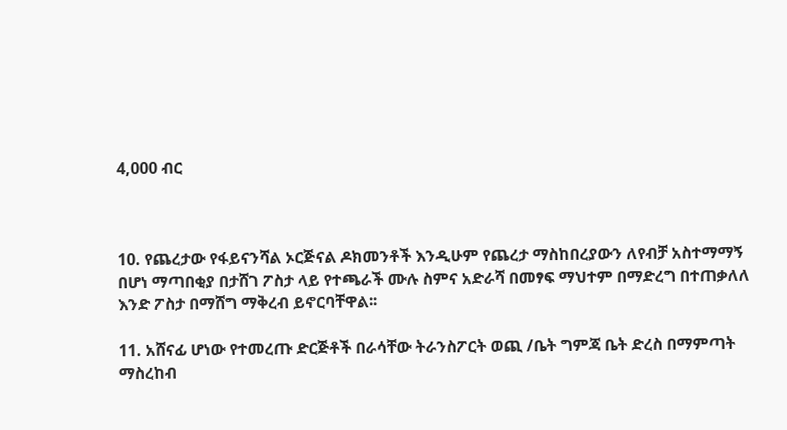4,000 ብር



10. የጨረታው የፋይናንሻል ኦርጅናል ዶክመንቶች እንዲሁም የጨረታ ማስከበረያውን ለየብቻ አስተማማኝ በሆነ ማጣበቂያ በታሸገ ፖስታ ላይ የተጫራች ሙሉ ስምና አድራሻ በመፃፍ ማህተም በማድረግ በተጠቃለለ እንድ ፖስታ በማሸግ ማቅረብ ይኖርባቸዋል፡፡

11. አሸናፊ ሆነው የተመረጡ ድርጅቶች በራሳቸው ትራንስፖርት ወጪ /ቤት ግምጃ ቤት ድረስ በማምጣት ማስረከብ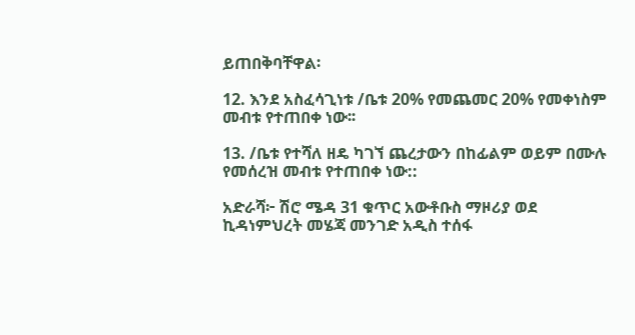ይጠበቅባቸዋል፡

12. እንደ አስፈሳጊነቱ /ቤቱ 20% የመጨመር 20% የመቀነስም መብቱ የተጠበቀ ነው፡፡

13. /ቤቱ የተሻለ ዘዴ ካገኘ ጨረታውን በከፊልም ወይም በሙሉ የመሰረዝ መብቱ የተጠበቀ ነው::

አድራሻ፦ ሽሮ ሜዳ 31 ቁጥር አውቶቡስ ማዞሪያ ወደ ኪዳነምህረት መሄጃ መንገድ አዲስ ተሰፋ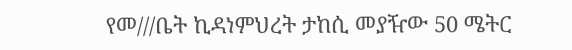የመ///ቤት ኪዳነምህረት ታከሲ መያዥው 50 ሜትር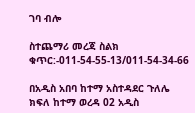ገባ ብሎ

ስተጨማሪ መረጃ ስልክ ቁጥር:-011-54-55-13/011-54-34-66

በአዲስ አበባ ከተማ አስተዳደር ጉለሌ ክፍለ ከተማ ወረዳ 02 አዲስ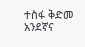ተስፋ ቅድመ አንደኛና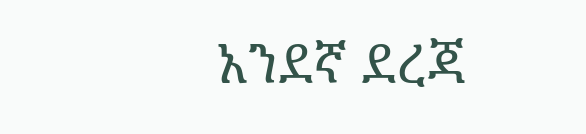አንደኛ ደረጃ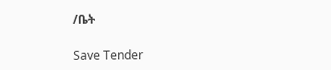/ቤት

Save Tender